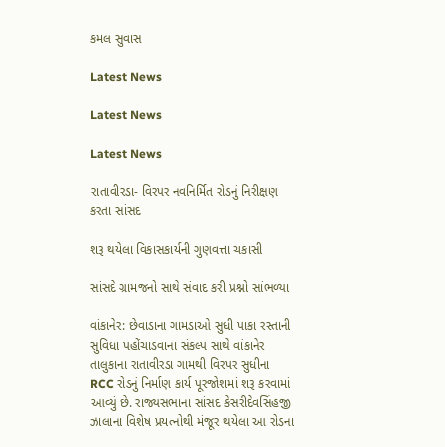કમલ સુવાસ

Latest News

Latest News

Latest News

રાતાવીરડા- વિરપર નવનિર્મિત રોડનું નિરીક્ષણ કરતા સાંસદ

શરૂ થયેલા વિકાસકાર્યની ગુણવત્તા ચકાસી

સાંસદે ગ્રામજનો સાથે સંવાદ કરી પ્રશ્નો સાંભળ્યા

વાંકાનેર: છેવાડાના ગામડાઓ સુધી પાકા રસ્તાની સુવિધા પહોંચાડવાના સંકલ્પ સાથે વાંકાનેર તાલુકાના રાતાવીરડા ગામથી વિરપર સુધીના RCC રોડનું નિર્માણ કાર્ય પૂરજોશમાં શરૂ કરવામાં આવ્યું છે. રાજ્યસભાના સાંસદ કેસરીદેવસિંહજી ઝાલાના વિશેષ પ્રયત્નોથી મંજૂર થયેલા આ રોડના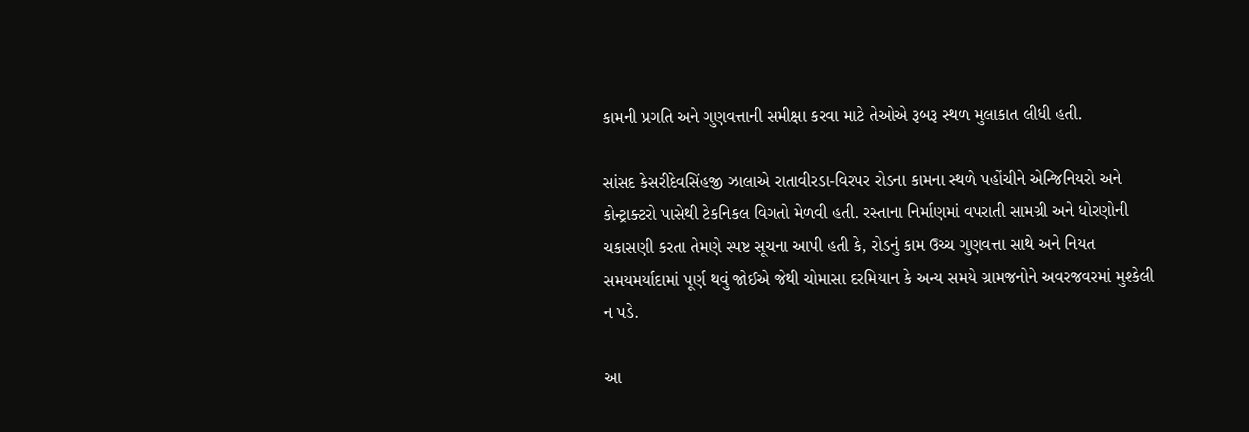કામની પ્રગતિ અને ગુણવત્તાની સમીક્ષા કરવા માટે તેઓએ રૂબરૂ સ્થળ મુલાકાત લીધી હતી.

સાંસદ કેસરીદેવસિંહજી ઝાલાએ રાતાવીરડા-વિરપર રોડના કામના સ્થળે પહોંચીને એન્જિનિયરો અને કોન્ટ્રાક્ટરો પાસેથી ટેકનિકલ વિગતો મેળવી હતી. રસ્તાના નિર્માણમાં વપરાતી સામગ્રી અને ધોરણોની ચકાસણી કરતા તેમણે સ્પષ્ટ સૂચના આપી હતી કે, રોડનું કામ ઉચ્ચ ગુણવત્તા સાથે અને નિયત સમયમર્યાદામાં પૂર્ણ થવું જોઈએ જેથી ચોમાસા દરમિયાન કે અન્ય સમયે ગ્રામજનોને અવરજવરમાં મુશ્કેલી ન પડે.

આ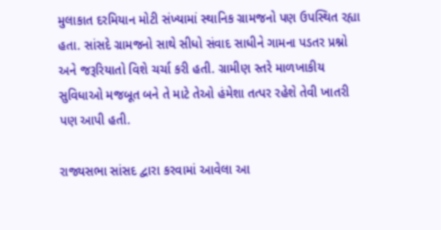મુલાકાત દરમિયાન મોટી સંખ્યામાં સ્થાનિક ગ્રામજનો પણ ઉપસ્થિત રહ્યા હતા. સાંસદે ગ્રામજનો સાથે સીધો સંવાદ સાધીને ગામના પડતર પ્રશ્નો અને જરૂરિયાતો વિશે ચર્ચા કરી હતી. ગ્રામીણ સ્તરે માળખાકીય સુવિધાઓ મજબૂત બને તે માટે તેઓ હંમેશા તત્પર રહેશે તેવી ખાતરી પણ આપી હતી.

રાજ્યસભા સાંસદ દ્વારા કરવામાં આવેલા આ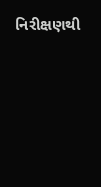નિરીક્ષણથી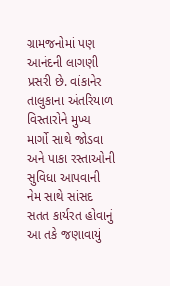ગ્રામજનોમાં પણ આનંદની લાગણી પ્રસરી છે. વાંકાનેર તાલુકાના અંતરિયાળ વિસ્તારોને મુખ્ય માર્ગો સાથે જોડવા અને પાકા રસ્તાઓની સુવિધા આપવાની નેમ સાથે સાંસદ સતત કાર્યરત હોવાનું આ તકે જણાવાયું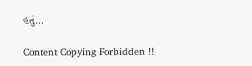હતું…

Content Copying Forbidden !!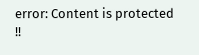error: Content is protected !!